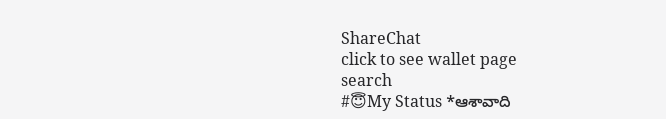ShareChat
click to see wallet page
search
#😇My Status *ఆశావాది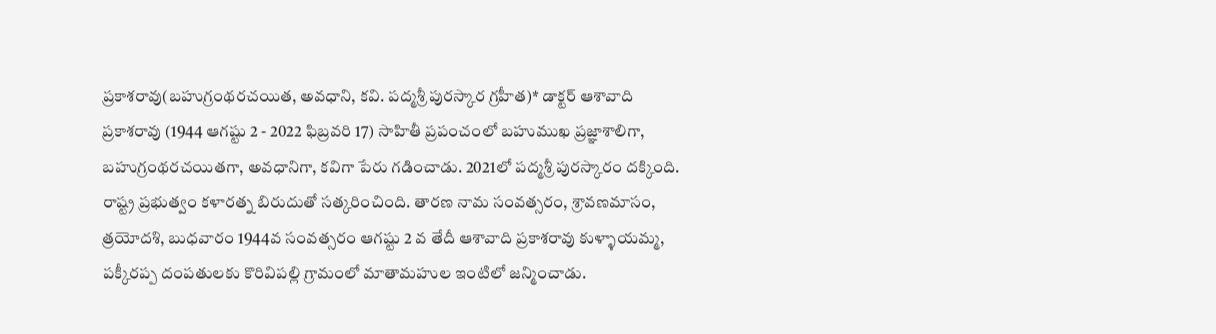ప్రకాశరావు(బహుగ్రంథరచయిత, అవధాని, కవి. పద్మశ్రీ పురస్కార గ్రహీత)* డాక్టర్ ఆశావాది ప్రకాశరావు (1944 ఆగష్టు 2 - 2022 ఫిబ్రవరి 17) సాహితీ ప్రపంచంలో బహుముఖ ప్రజ్ఞాశాలిగా, బహుగ్రంథరచయితగా, అవధానిగా, కవిగా పేరు గడించాడు. 2021లో పద్మశ్రీ పురస్కారం దక్కింది. రాష్ట్ర ప్రభుత్వం కళారత్న బిరుదుతో సత్కరించింది. తారణ నామ సంవత్సరం, శ్రావణమాసం, త్రయోదశి, బుధవారం 1944వ సంవత్సరం ఆగష్టు 2 వ తేదీ ఆశావాది ప్రకాశరావు కుళ్ళాయమ్మ, పక్కీరప్ప దంపతులకు కొరివిపల్లి గ్రామంలో మాతామహుల ఇంటిలో జన్మించాడు.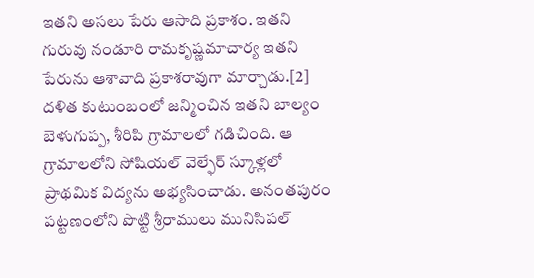ఇతని అసలు పేరు ఆసాది ప్రకాశం. ఇతని గురువు నండూరి రామకృష్ణమాచార్య ఇతని పేరును ఆశావాది ప్రకాశరావుగా మార్చాడు.[2] దళిత కుటుంబంలో జన్మించిన ఇతని బాల్యం బెళుగుప్ప, శీరిపి గ్రామాలలో గడిచింది. ఆ గ్రామాలలోని సోషియల్ వెల్ఫేర్ స్కూళ్లలో ప్రాథమిక విద్యను అభ్యసించాడు. అనంతపురం పట్టణంలోని పొట్టి శ్రీరాములు మునిసిపల్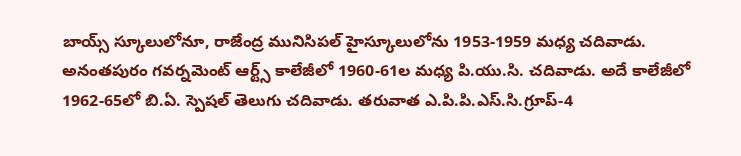బాయ్స్ స్కూలులోనూ, రాజేంద్ర మునిసిపల్ హైస్కూలులోను 1953-1959 మధ్య చదివాడు. అనంతపురం గవర్నమెంట్ ఆర్ట్స్ కాలేజీలో 1960-61ల మధ్య పి.యు.సి. చదివాడు. అదే కాలేజీలో 1962-65లో బి.ఏ. స్పెషల్ తెలుగు చదివాడు. తరువాత ఎ.పి.పి.ఎస్.సి.గ్రూప్-4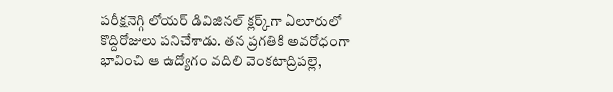పరీక్షనెగ్గి లోయర్ డివిజినల్ క్లర్క్‌గా ఏలూరులో కొద్దిరోజులు పనిచేశాడు. తన ప్రగతికి అవరోధంగా భావించి ఆ ఉద్యోగం వదిలి వెంకటాద్రిపల్లె,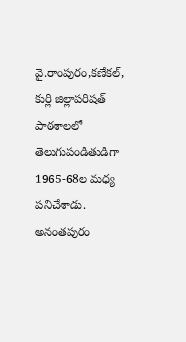వై.రాంపురం,కణేకల్, కుర్లి జిల్లాపరిషత్ పాఠశాలలో తెలుగుపండితుడిగా 1965-68ల మధ్య పనిచేశాడు. అనంతపురం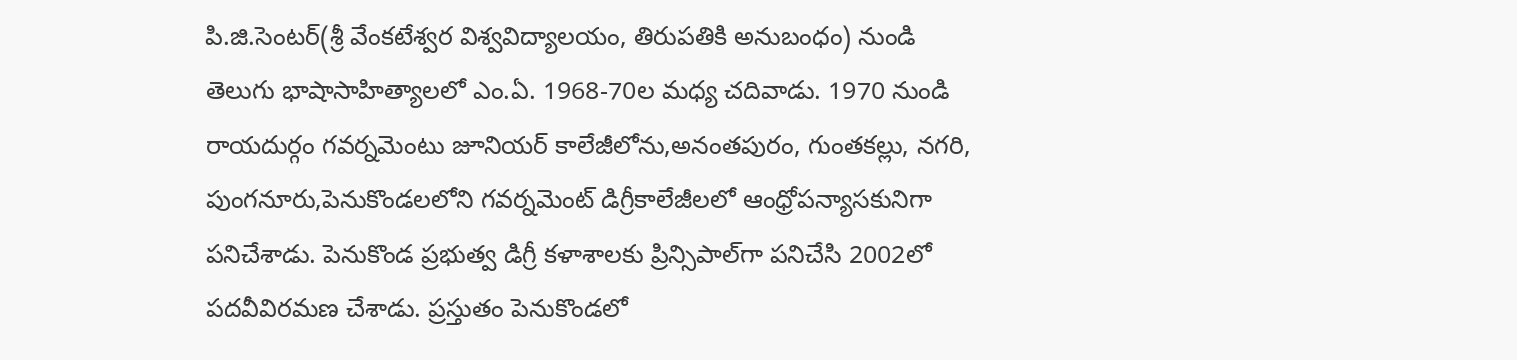పి.జి.సెంటర్(శ్రీ వేంకటేశ్వర విశ్వవిద్యాలయం, తిరుపతికి అనుబంధం) నుండి తెలుగు భాషాసాహిత్యాలలో ఎం.ఏ. 1968-70ల మధ్య చదివాడు. 1970 నుండి రాయదుర్గం గవర్నమెంటు జూనియర్ కాలేజీలోను,అనంతపురం, గుంతకల్లు, నగరి, పుంగనూరు,పెనుకొండలలోని గవర్నమెంట్ డిగ్రీకాలేజీలలో ఆంధ్రోపన్యాసకునిగా పనిచేశాడు. పెనుకొండ ప్రభుత్వ డిగ్రీ కళాశాలకు ప్రిన్సిపాల్‌గా పనిచేసి 2002లో పదవీవిరమణ చేశాడు. ప్రస్తుతం పెనుకొండలో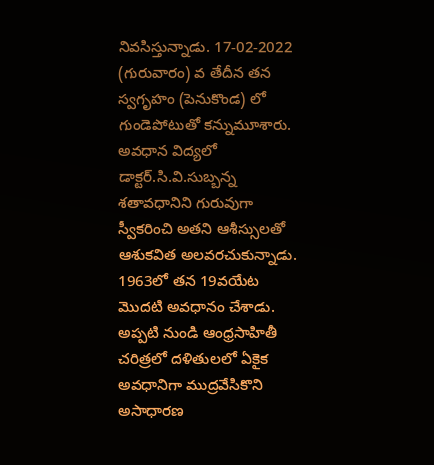నివసిస్తున్నాడు. 17-02-2022 (గురువారం) వ తేదీన తన స్వగృహం (పెనుకొండ) లో గుండెపోటుతో కన్నుమూశారు. అవధాన విద్యలో డాక్టర్.సి.వి.సుబ్బన్న శతావధానిని గురువుగా స్వీకరించి అతని ఆశీస్సులతో ఆశుకవిత అలవరచుకున్నాడు. 1963లో తన 19వయేట మొదటి అవధానం చేశాడు. అప్పటి నుండి ఆంధ్రసాహితీ చరిత్రలో దళితులలో ఏకైక అవధానిగా ముద్రవేసికొని అసాధారణ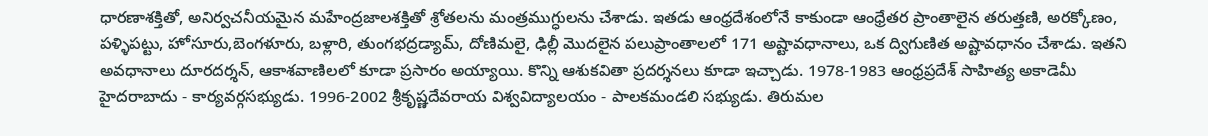ధారణాశక్తితో, అనిర్వచనీయమైన మహేంద్రజాలశక్తితో శ్రోతలను మంత్రముగ్ధులను చేశాడు. ఇతడు ఆంధ్రదేశంలోనే కాకుండా ఆంధ్రేతర ప్రాంతాలైన తరుత్తణి, అరక్కోణం, పళ్ళిపట్టు, హోసూరు,బెంగళూరు, బళ్లారి, తుంగభద్రడ్యామ్‌, దోణిమలై, ఢిల్లీ మొదలైన పలుప్రాంతాలలో 171 అష్టావధానాలు, ఒక ద్విగుణిత అష్టావధానం చేశాడు. ఇతని అవధానాలు దూరదర్శన్, ఆకాశవాణిలలో కూడా ప్రసారం అయ్యాయి. కొన్ని ఆశుకవితా ప్రదర్శనలు కూడా ఇచ్చాడు. 1978-1983 ఆంధ్రప్రదేశ్ సాహిత్య అకాడెమీ హైదరాబాదు - కార్యవర్గసభ్యుడు. 1996-2002 శ్రీకృష్ణదేవరాయ విశ్వవిద్యాలయం - పాలకమండలి సభ్యుడు. తిరుమల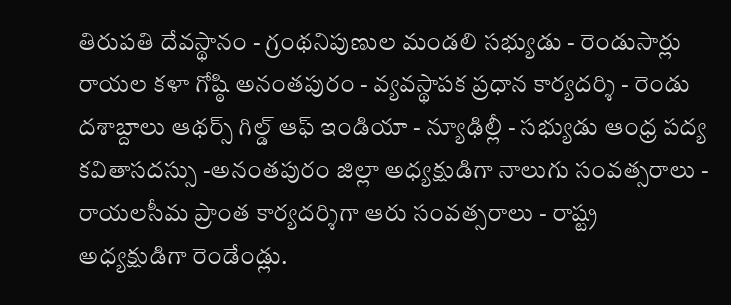తిరుపతి దేవస్థానం - గ్రంథనిపుణుల మండలి సభ్యుడు - రెండుసార్లు రాయల కళా గోష్ఠి అనంతపురం - వ్యవస్థాపక ప్రధాన కార్యదర్శి - రెండు దశాబ్దాలు ఆథర్స్ గిల్డ్ ఆఫ్ ఇండియా - న్యూఢిల్లీ - సభ్యుడు ఆంధ్ర పద్య కవితాసదస్సు -అనంతపురం జిల్లా అధ్యక్షుడిగా నాలుగు సంవత్సరాలు - రాయలసీమ ప్రాంత కార్యదర్శిగా ఆరు సంవత్సరాలు - రాష్ట్ర అధ్యక్షుడిగా రెండేండ్లు.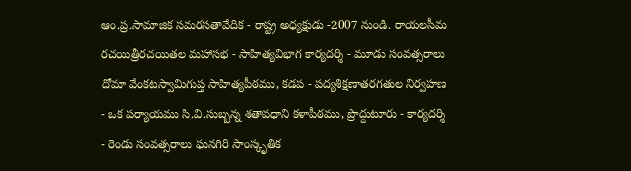ఆం.ప్ర.సామాజిక సమరసతావేదిక - రాష్ట్ర అధ్యక్షుడు -2007 నుండి. రాయలసీమ రచయిత్రీరచయితల మహాసభ - సాహిత్యవిభాగ కార్యదర్శి - మూడు సంవత్సరాలు దోమా వేంకటస్వామిగుప్త సాహిత్యపీఠము, కడప - పద్యశిక్షణాతరగతుల నిర్వహణ - ఒక పర్యాయము సి.వి.సుబ్బన్న శతావధాని కళాపీఠము, ప్రొద్దుటూరు - కార్యదర్శి - రెండు సంవత్సరాలు ఘనగిరి సాంస్కృతిక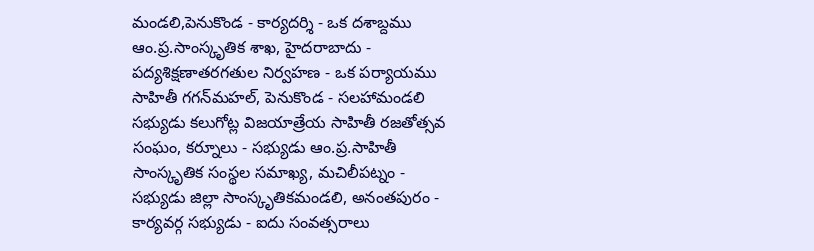మండలి,పెనుకొండ - కార్యదర్శి - ఒక దశాబ్దము ఆం.ప్ర.సాంస్కృతిక శాఖ, హైదరాబాదు - పద్యశిక్షణాతరగతుల నిర్వహణ - ఒక పర్యాయము సాహితీ గగన్‌మహల్, పెనుకొండ - సలహామండలి సభ్యుడు కలుగోట్ల విజయాత్రేయ సాహితీ రజతోత్సవ సంఘం, కర్నూలు - సభ్యుడు ఆం.ప్ర.సాహితీ సాంస్కృతిక సంస్థల సమాఖ్య, మచిలీపట్నం - సభ్యుడు జిల్లా సాంస్కృతికమండలి, అనంతపురం - కార్యవర్గ సభ్యుడు - ఐదు సంవత్సరాలు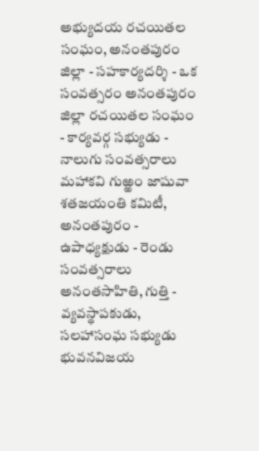అభ్యుదయ రచయితల సంఘం, అనంతపురం జిల్లా - సహకార్యదర్శి - ఒక సంవత్సరం అనంతపురం జిల్లా రచయితల సంఘం - కార్యవర్గ సభ్యుడు - నాలుగు సంవత్సరాలు మహాకవి గుఱ్ఱం జాషువా శతజయంతి కమిటీ, అనంతపురం - ఉపాధ్యక్షుడు - రెండు సంవత్సరాలు అనంతసాహితి, గుత్తి - వ్యవస్థాపకుడు, సలహాసంఘ సభ్యుడు భువనవిజయ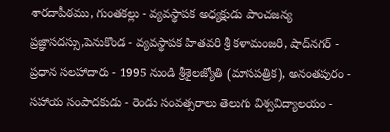శారదాపీఠము, గుంతకల్లు - వ్యవస్థాపక అధ్యక్షుడు పాంచజన్య ప్రజ్ఞాసదస్సు,పెనుకొండ - వ్యవస్థాపక హితవరి శ్రీ కళామంజరి, షాద్‌నగర్ - ప్రధాన సలహాదారు - 1995 నుండి శ్రీశైలజ్యోతి (మాసపత్రిక), అనంతపురం - సహాయ సంపాదకుడు - రెండు సంవత్సరాలు తెలుగు విశ్వవిద్యాలయం -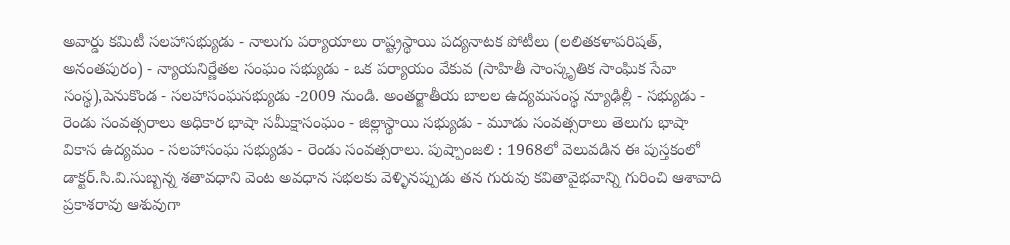అవార్డు కమిటీ సలహాసభ్యుడు - నాలుగు పర్యాయాలు రాష్ట్రస్థాయి పద్యనాటక పోటీలు (లలితకళాపరిషత్, అనంతపురం) - న్యాయనిర్ణేతల సంఘం సభ్యుడు - ఒక పర్యాయం వేకువ (సాహితీ సాంస్కృతిక సాంఘిక సేవా సంస్థ),పెనుకొండ - సలహాసంఘసభ్యుడు -2009 నుండి. అంతర్జాతీయ బాలల ఉద్యమసంస్థ న్యూఢిల్లీ - సభ్యుడు - రెండు సంవత్సరాలు అధికార భాషా సమీక్షాసంఘం - జిల్లాస్థాయి సభ్యుడు - మూడు సంవత్సరాలు తెలుగు భాషా వికాస ఉద్యమం - సలహాసంఘ సభ్యుడు - రెండు సంవత్సరాలు. పుష్పాంజలి : 1968లో వెలువడిన ఈ పుస్తకంలో డాక్టర్.సి.వి.సుబ్బన్న శతావధాని వెంట అవధాన సభలకు వెళ్ళినప్పుడు తన గురువు కవితావైభవాన్ని గురించి ఆశావాది ప్రకాశరావు ఆశువుగా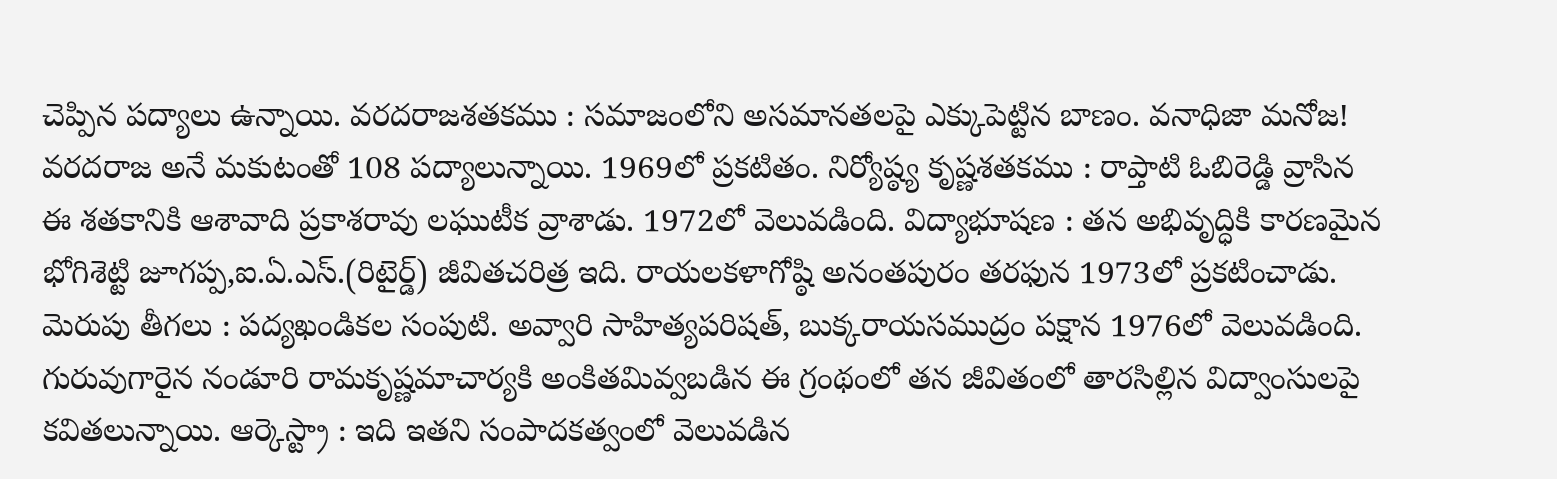చెప్పిన పద్యాలు ఉన్నాయి. వరదరాజశతకము : సమాజంలోని అసమానతలపై ఎక్కుపెట్టిన బాణం. వనాధిజా మనోజ! వరదరాజ అనే మకుటంతో 108 పద్యాలున్నాయి. 1969లో ప్రకటితం. నిర్యోష్ఠ్య కృష్ణశతకము : రాప్తాటి ఓబిరెడ్డి వ్రాసిన ఈ శతకానికి ఆశావాది ప్రకాశరావు లఘుటీక వ్రాశాడు. 1972లో వెలువడింది. విద్యాభూషణ : తన అభివృద్ధికి కారణమైన భోగిశెట్టి జూగప్ప,ఐ.ఏ.ఎస్.(రిటైర్డ్) జీవితచరిత్ర ఇది. రాయలకళాగోష్ఠి అనంతపురం తరఫున 1973లో ప్రకటించాడు. మెరుపు తీగలు : పద్యఖండికల సంపుటి. అవ్వారి సాహిత్యపరిషత్, బుక్కరాయసముద్రం పక్షాన 1976లో వెలువడింది. గురువుగారైన నండూరి రామకృష్ణమాచార్యకి అంకితమివ్వబడిన ఈ గ్రంథంలో తన జీవితంలో తారసిల్లిన విద్వాంసులపై కవితలున్నాయి. ఆర్కెస్ట్రా : ఇది ఇతని సంపాదకత్వంలో వెలువడిన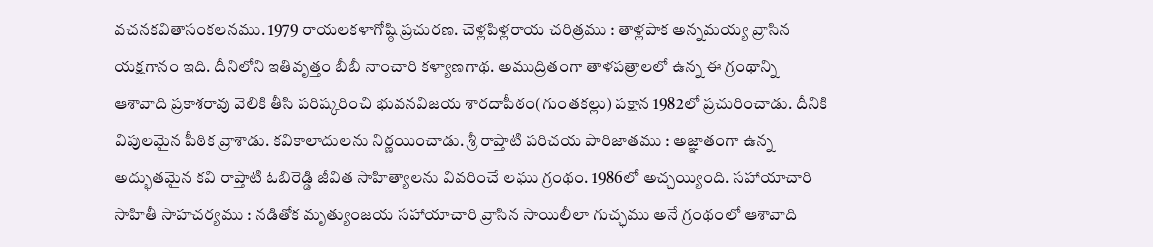వచనకవితాసంకలనము. 1979 రాయలకళాగోష్ఠి ప్రచురణ. చెళ్లపిళ్లరాయ చరిత్రము : తాళ్లపాక అన్నమయ్య వ్రాసిన యక్షగానం ఇది. దీనిలోని ఇతివృత్తం బీబీ నాంచారి కళ్యాణగాథ. అముద్రితంగా తాళపత్రాలలో ఉన్న ఈ గ్రంథాన్ని ఆశావాది ప్రకాశరావు వెలికి తీసి పరిష్కరించి భువనవిజయ శారదాపీఠం(గుంతకల్లు) పక్షాన 1982లో ప్రచురించాడు. దీనికి విపులమైన పీఠిక వ్రాశాడు. కవికాలాదులను నిర్ణయించాడు. శ్రీ రాప్తాటి పరిచయ పారిజాతము : అజ్ఞాతంగా ఉన్న అద్భుతమైన కవి రాప్తాటి ఓబిరెడ్డి జీవిత సాహిత్యాలను వివరించే లఘు గ్రంథం. 1986లో అచ్చయ్యింది. సహాయాచారి సాహితీ సాహచర్యము : నడితోక మృత్యుంజయ సహాయాచారి వ్రాసిన సాయిలీలా గుచ్ఛము అనే గ్రంథంలో ఆశావాది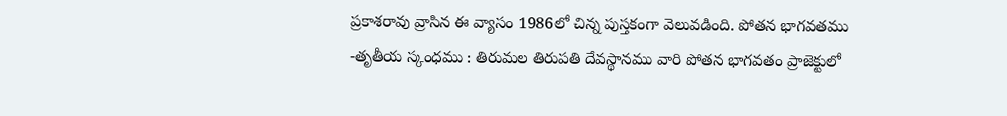ప్రకాశరావు వ్రాసిన ఈ వ్యాసం 1986లో చిన్న పుస్తకంగా వెలువడింది. పోతన భాగవతము -తృతీయ స్కంధము : తిరుమల తిరుపతి దేవస్థానము వారి పోతన భాగవతం ప్రాజెక్టులో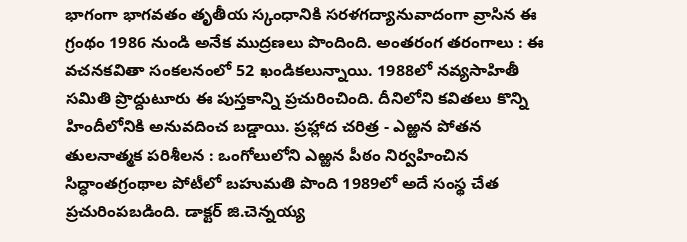భాగంగా భాగవతం తృతీయ స్కంధానికి సరళగద్యానువాదంగా వ్రాసిన ఈ గ్రంథం 1986 నుండి అనేక ముద్రణలు పొందింది. అంతరంగ తరంగాలు : ఈ వచనకవితా సంకలనంలో 52 ఖండికలున్నాయి. 1988లో నవ్యసాహితీ సమితి ప్రొద్దుటూరు ఈ పుస్తకాన్ని ప్రచురించింది. దీనిలోని కవితలు కొన్ని హిందీలోనికి అనువదించ బడ్డాయి. ప్రహ్లాద చరిత్ర - ఎఱ్ఱన పోతన తులనాత్మక పరిశీలన : ఒంగోలులోని ఎఱ్ఱన పీఠం నిర్వహించిన సిద్ధాంతగ్రంథాల పోటీలో బహుమతి పొంది 1989లో అదే సంస్థ చేత ప్రచురింపబడింది. డాక్టర్ జి.చెన్నయ్య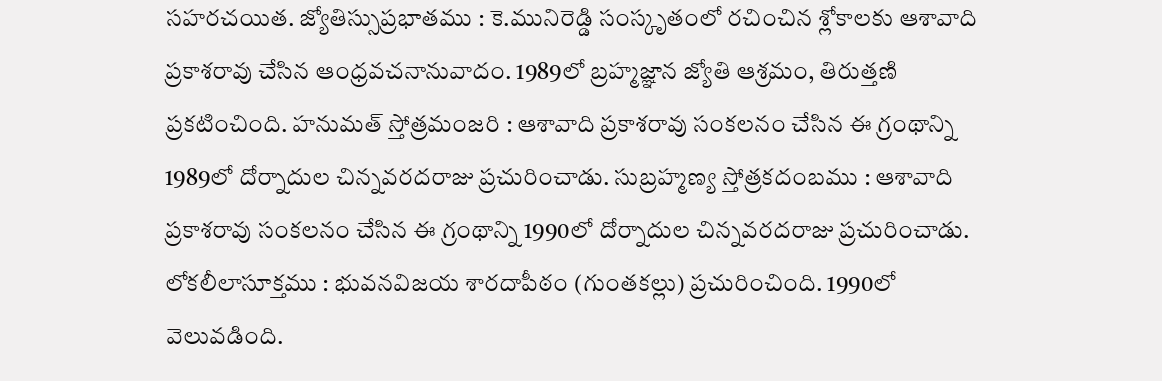సహరచయిత. జ్యోతిస్సుప్రభాతము : కె.మునిరెడ్డి సంస్కృతంలో రచించిన శ్లోకాలకు ఆశావాది ప్రకాశరావు చేసిన ఆంధ్రవచనానువాదం. 1989లో బ్రహ్మజ్ఞాన జ్యోతి ఆశ్రమం, తిరుత్తణి ప్రకటించింది. హనుమత్ స్తోత్రమంజరి : ఆశావాది ప్రకాశరావు సంకలనం చేసిన ఈ గ్రంథాన్ని 1989లో దోర్నాదుల చిన్నవరదరాజు ప్రచురించాడు. సుబ్రహ్మణ్య స్తోత్రకదంబము : ఆశావాది ప్రకాశరావు సంకలనం చేసిన ఈ గ్రంథాన్ని 1990లో దోర్నాదుల చిన్నవరదరాజు ప్రచురించాడు. లోకలీలాసూక్తము : భువనవిజయ శారదాపీఠం (గుంతకల్లు) ప్రచురించింది. 1990లో వెలువడింది.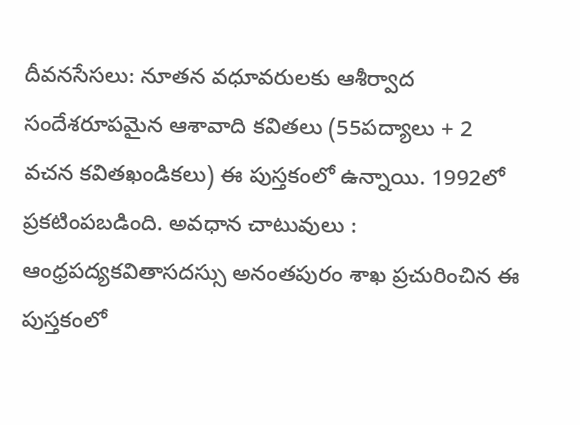దీవనసేసలు: నూతన వధూవరులకు ఆశీర్వాద సందేశరూపమైన ఆశావాది కవితలు (55పద్యాలు + 2 వచన కవితఖండికలు) ఈ పుస్తకంలో ఉన్నాయి. 1992లో ప్రకటింపబడింది. అవధాన చాటువులు : ఆంధ్రపద్యకవితాసదస్సు అనంతపురం శాఖ ప్రచురించిన ఈ పుస్తకంలో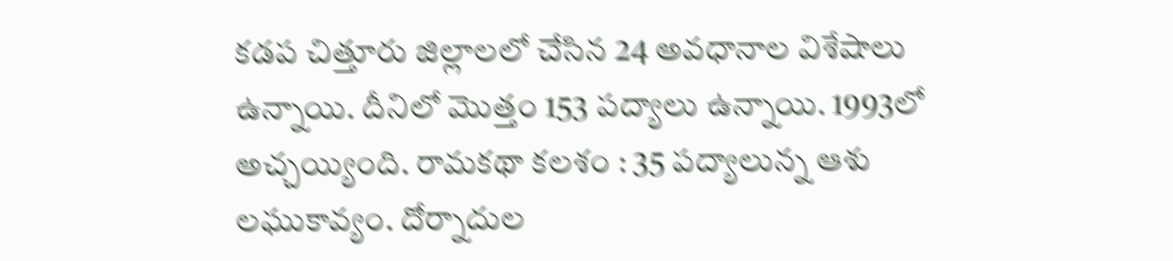కడప చిత్తూరు జిల్లాలలో చేసిన 24 అవధానాల విశేషాలు ఉన్నాయి. దీనిలో మొత్తం 153 పద్యాలు ఉన్నాయి. 1993లో అచ్చయ్యింది. రామకథా కలశం : 35 పద్యాలున్న ఆశు లఘుకావ్యం. దోర్నాదుల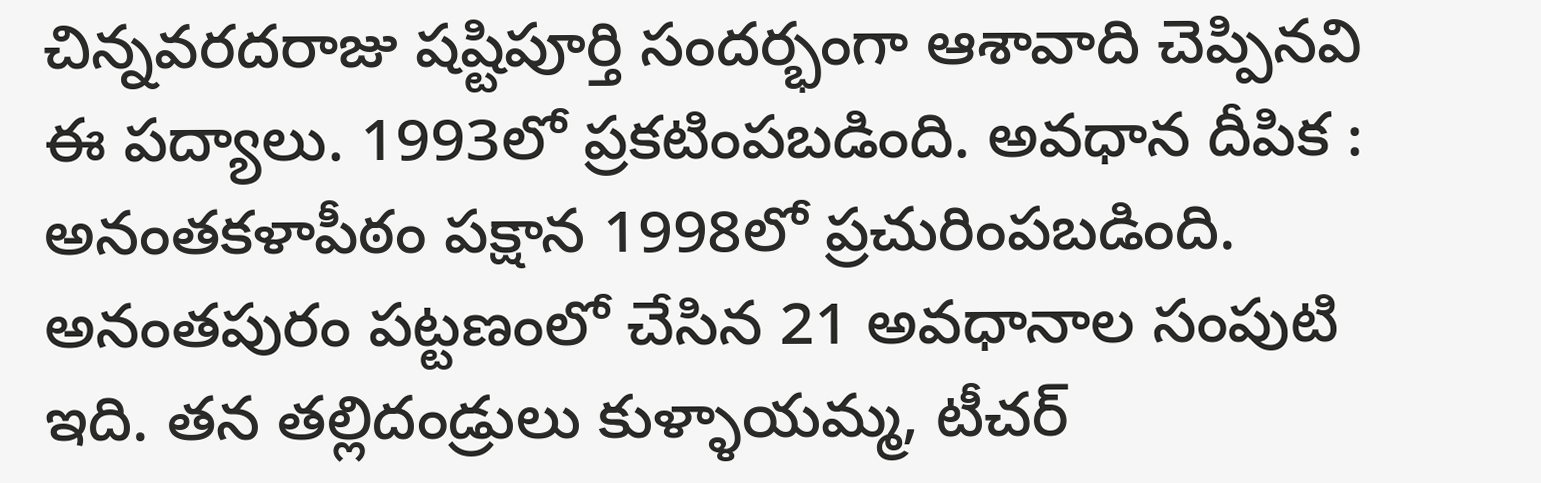చిన్నవరదరాజు షష్టిపూర్తి సందర్భంగా ఆశావాది చెప్పినవి ఈ పద్యాలు. 1993లో ప్రకటింపబడింది. అవధాన దీపిక : అనంతకళాపీఠం పక్షాన 1998లో ప్రచురింపబడింది. అనంతపురం పట్టణంలో చేసిన 21 అవధానాల సంపుటి ఇది. తన తల్లిదండ్రులు కుళ్ళాయమ్మ, టీచర్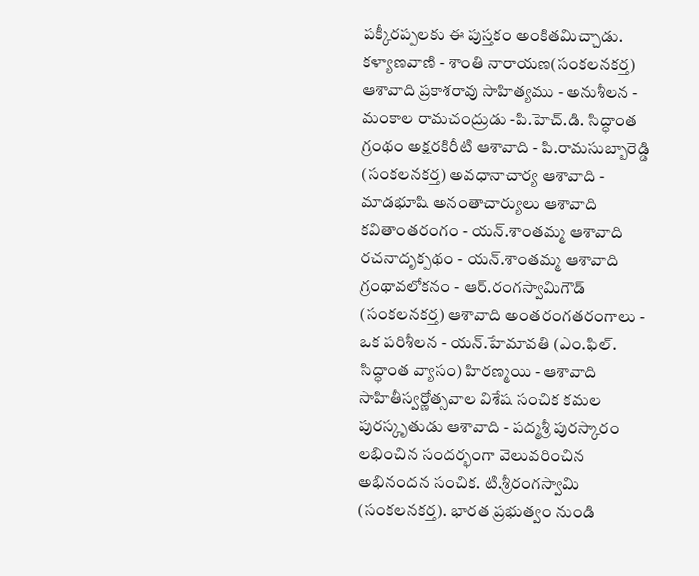పక్కీరప్పలకు ఈ పుస్తకం అంకితమిచ్చాడు. కళ్యాణవాణి - శాంతి నారాయణ(సంకలనకర్త) ఆశావాది ప్రకాశరావు సాహిత్యము - అనుశీలన - మంకాల రామచంద్రుడు -పి.హెచ్.డి. సిద్ధాంత గ్రంథం అక్షరకిరీటి ఆశావాది - పి.రామసుబ్బారెడ్డి (సంకలనకర్త) అవధానాచార్య ఆశావాది - మాడభూషి అనంతాచార్యులు ఆశావాది కవితాంతరంగం - యన్.శాంతమ్మ ఆశావాది రచనాదృక్పథం - యన్.శాంతమ్మ ఆశావాది గ్రంథావలోకనం - ఆర్.రంగస్వామిగౌడ్ (సంకలనకర్త) ఆశావాది అంతరంగతరంగాలు - ఒక పరిశీలన - యన్.హేమావతి (ఎం.ఫిల్. సిద్ధాంత వ్యాసం) హిరణ్మయి - ఆశావాది సాహితీస్వర్ణోత్సవాల విశేష సంచిక కమల పురస్కృతుడు ఆశావాది - పద్మశ్రీ పురస్కారం లభించిన సందర్భంగా వెలువరించిన అభినందన సంచిక. టి.శ్రీరంగస్వామి (సంకలనకర్త). భారత ప్రభుత్వం నుండి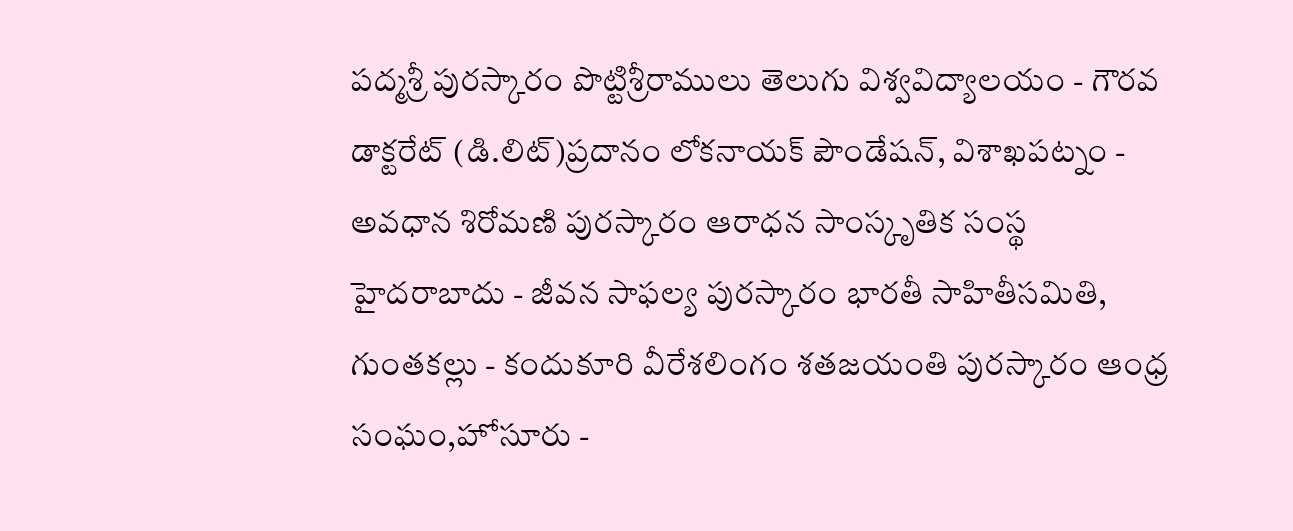పద్మశ్రీ పురస్కారం పొట్టిశ్రీరాములు తెలుగు విశ్వవిద్యాలయం - గౌరవ డాక్టరేట్ (డి.లిట్)ప్రదానం లోకనాయక్ పౌండేషన్, విశాఖపట్నం - అవధాన శిరోమణి పురస్కారం ఆరాధన సాంస్కృతిక సంస్థ హైదరాబాదు - జీవన సాఫల్య పురస్కారం భారతీ సాహితీసమితి, గుంతకల్లు - కందుకూరి వీరేశలింగం శతజయంతి పురస్కారం ఆంధ్ర సంఘం,హోసూరు -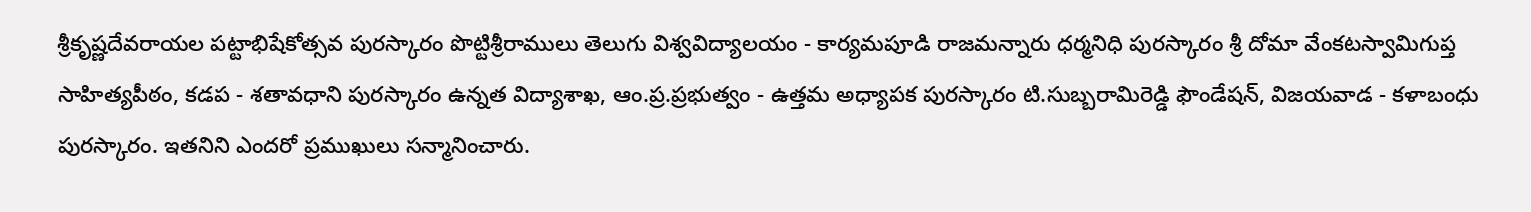శ్రీకృష్ణదేవరాయల పట్టాభిషేకోత్సవ పురస్కారం పొట్టిశ్రీరాములు తెలుగు విశ్వవిద్యాలయం - కార్యమపూడి రాజమన్నారు ధర్మనిధి పురస్కారం శ్రీ దోమా వేంకటస్వామిగుప్త సాహిత్యపీఠం, కడప - శతావధాని పురస్కారం ఉన్నత విద్యాశాఖ, ఆం.ప్ర.ప్రభుత్వం - ఉత్తమ అధ్యాపక పురస్కారం టి.సుబ్బరామిరెడ్డి ఫౌండేషన్, విజయవాడ - కళాబంధు పురస్కారం. ఇతనిని ఎందరో ప్రముఖులు సన్మానించారు.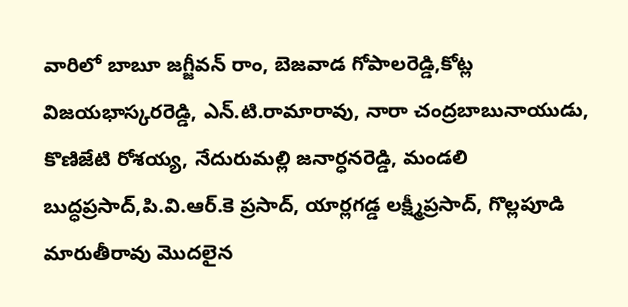వారిలో బాబూ జగ్జీవన్ రాం, బెజవాడ గోపాలరెడ్డి,కోట్ల విజయభాస్కరరెడ్డి, ఎన్.టి.రామారావు, నారా చంద్రబాబునాయుడు, కొణిజేటి రోశయ్య, నేదురుమల్లి జనార్ధనరెడ్డి, మండలి బుద్ధప్రసాద్,పి.వి.ఆర్.కె ప్రసాద్, యార్లగడ్డ లక్ష్మీప్రసాద్, గొల్లపూడి మారుతీరావు మొదలైన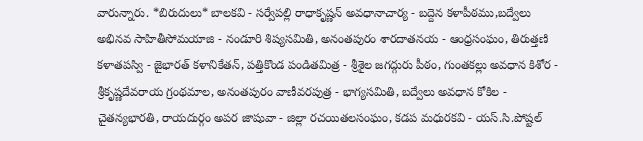వారున్నారు. *బిరుదులు* బాలకవి - సర్వేపల్లి రాధాకృష్ణన్ అవధానాచార్య - బద్దెన కళాపీఠము,బద్వేలు అభినవ సాహితీసోమయాజి - నండూరి శిష్యసమితి, అనంతపురం శారదాతనయ - ఆంధ్రసంఘం, తిరుత్తణి కళాతపస్వి - జైభారత్ కళానికేతన్, పత్తికొండ పండితమిత్ర - శ్రీశైల జగద్గురు పీఠం, గుంతకల్లు అవధాన కిశోర - శ్రీకృష్ణదేవరాయ గ్రంథమాల, అనంతపురం వాణీవరపుత్ర - భాగ్యసమితి, బద్వేలు అవధాన కోకిల - చైతన్యభారతి, రాయదుర్గం అపర జాషువా - జిల్లా రచయితలసంఘం, కడప మధురకవి - యస్.సి.పోష్టల్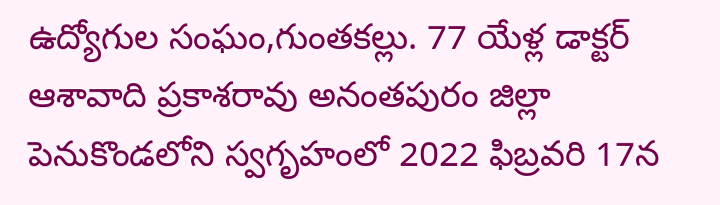ఉద్యోగుల సంఘం,గుంతకల్లు. 77 యేళ్ల డాక్టర్ ఆశావాది ప్రకాశరావు అనంతపురం జిల్లా పెనుకొండలోని స్వగృహంలో 2022 ఫిబ్రవరి 17న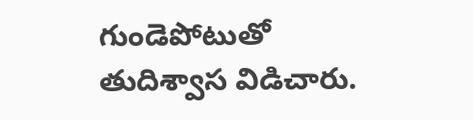గుండెపోటుతో తుదిశ్వాస విడిచారు.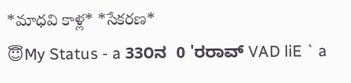*మాధవి కాళ్ల* *సేకరణ*
😇My Status - a 33೦ನ  0 'ರರಾವ್ VAD liE ` a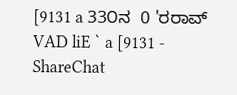[9131 a 33೦ನ  0 'ರರಾವ್ VAD liE ` a [9131 - ShareChat